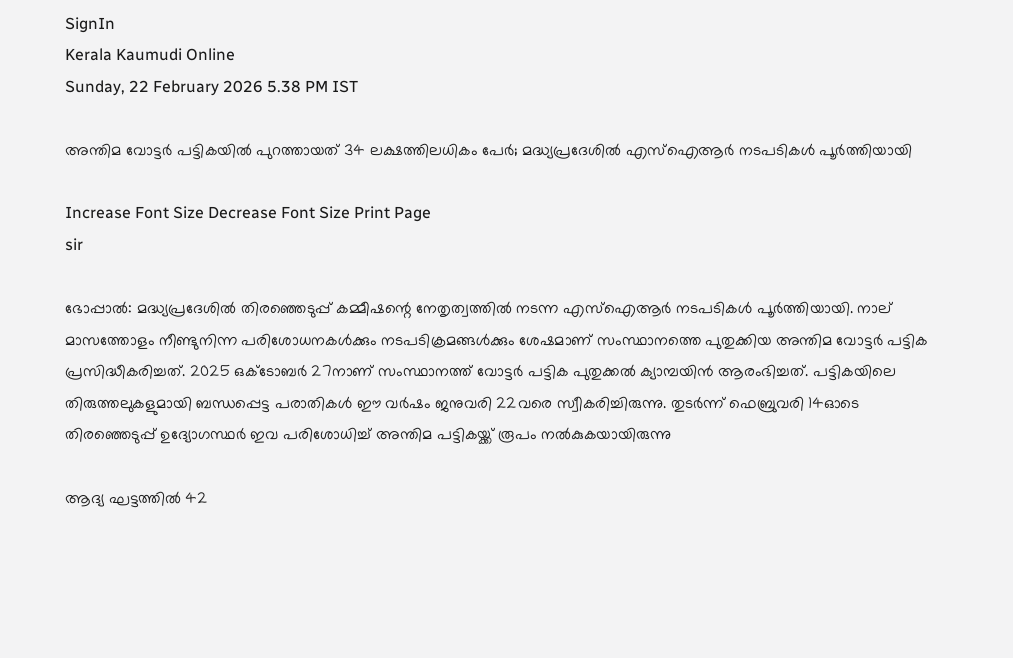SignIn
Kerala Kaumudi Online
Sunday, 22 February 2026 5.38 PM IST

അന്തിമ വോട്ടർ പട്ടികയിൽ പുറത്തായത് 34 ലക്ഷത്തിലധികം പേർ; മദ്ധ്യപ്രദേശിൽ എസ്ഐആർ നടപടികൾ പൂർത്തിയായി

Increase Font Size Decrease Font Size Print Page
sir

ഭോപ്പാൽ: മദ്ധ്യപ്രദേശിൽ തിരഞ്ഞെടുപ്പ് കമ്മീഷന്റെ നേതൃത്വത്തിൽ നടന്ന എസ്‌ഐആർ നടപടികൾ പൂർത്തിയായി. നാല് മാസത്തോളം നീണ്ടുനിന്ന പരിശോധനകൾക്കും നടപടിക്രമങ്ങൾക്കും ശേഷമാണ് സംസ്ഥാനത്തെ പുതുക്കിയ അന്തിമ വോട്ടർ പട്ടിക പ്രസിദ്ധീകരിച്ചത്. 2025 ഒക്ടോബർ 27നാണ് സംസ്ഥാനത്ത് വോട്ടർ പട്ടിക പുതുക്കൽ ക്യാമ്പയിൻ ആരംഭിച്ചത്. പട്ടികയിലെ തിരുത്തലുകളുമായി ബന്ധപ്പെട്ട പരാതികൾ ഈ വർഷം ജനുവരി 22വരെ സ്വീകരിച്ചിരുന്നു. തുടർന്ന് ഫെബ്രുവരി 14ഓടെ തിരഞ്ഞെടുപ്പ് ഉദ്യോഗസ്ഥർ ഇവ പരിശോധിച്ച് അന്തിമ പട്ടികയ്ക്ക് രൂപം നൽകുകയായിരുന്നു

ആദ്യ ഘട്ടത്തിൽ 42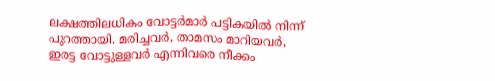ലക്ഷത്തിലധികം വോട്ടർമാർ പട്ടികയിൽ നിന്ന് പുറത്തായി. മരിച്ചവർ, താമസം മാറിയവർ, ഇരട്ട വോട്ടുള്ളവർ എന്നിവരെ നീക്കം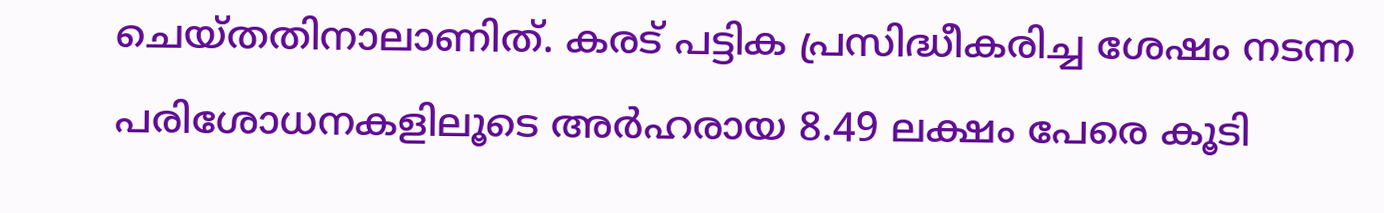ചെയ്തതിനാലാണിത്. കരട് പട്ടിക പ്രസിദ്ധീകരിച്ച ശേഷം നടന്ന പരിശോധനകളിലൂടെ അർഹരായ 8.49 ലക്ഷം പേരെ കൂടി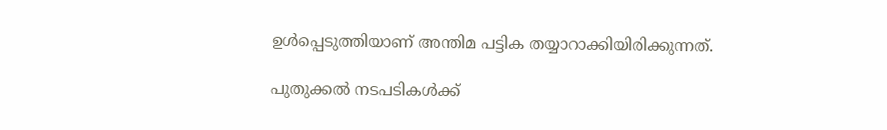ഉൾപ്പെടുത്തിയാണ് അന്തിമ പട്ടിക തയ്യാറാക്കിയിരിക്കുന്നത്.

പുതുക്കൽ നടപടികൾക്ക്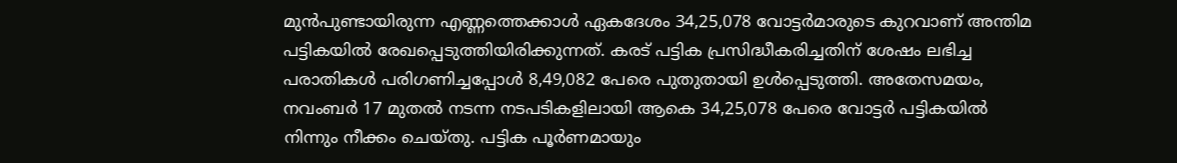മുൻപുണ്ടായിരുന്ന എണ്ണത്തെക്കാൾ ഏകദേശം 34,25,078 വോട്ടർമാരുടെ കുറവാണ് അന്തിമ പട്ടികയിൽ രേഖപ്പെടുത്തിയിരിക്കുന്നത്. കരട് പട്ടിക പ്രസിദ്ധീകരിച്ചതിന് ശേഷം ലഭിച്ച പരാതികൾ പരിഗണിച്ചപ്പോൾ 8,49,082 പേരെ പുതുതായി ഉൾപ്പെടുത്തി. അതേസമയം, നവംബർ 17 മുതൽ നടന്ന നടപടികളിലായി ആകെ 34,25,078 പേരെ വോട്ടർ പട്ടികയിൽ നിന്നും നീക്കം ചെയ്തു. പട്ടിക പൂർണമായും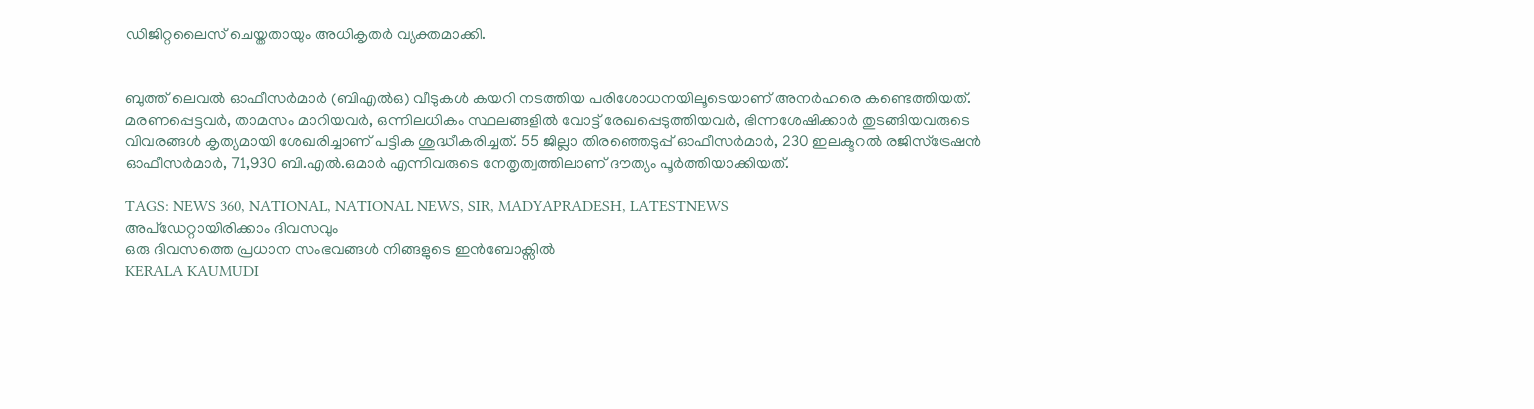ഡിജിറ്റലൈസ് ചെയ്തതായും അധികൃതർ വ്യക്തമാക്കി.


ബുത്ത് ലെവൽ ഓഫീസർമാർ (ബിഎൽഒ) വീടുകൾ കയറി നടത്തിയ പരിശോധനയിലൂടെയാണ് അനർഹരെ കണ്ടെത്തിയത്. മരണപ്പെട്ടവർ, താമസം മാറിയവർ, ഒന്നിലധികം സ്ഥലങ്ങളിൽ വോട്ട് രേഖപ്പെടുത്തിയവർ, ഭിന്നശേഷിക്കാർ തുടങ്ങിയവരുടെ വിവരങ്ങൾ കൃത്യമായി ശേഖരിച്ചാണ് പട്ടിക ശുദ്ധീകരിച്ചത്. 55 ജില്ലാ തിരഞ്ഞെടുപ്പ് ഓഫീസർമാർ, 230 ഇലക്ടറൽ രജിസ്‌ട്രേഷൻ ഓഫീസർമാർ, 71,930 ബി.എൽ.ഒമാർ എന്നിവരുടെ നേതൃത്വത്തിലാണ് ദൗത്യം പൂർത്തിയാക്കിയത്.

TAGS: NEWS 360, NATIONAL, NATIONAL NEWS, SIR, MADYAPRADESH, LATESTNEWS
അപ്ഡേറ്റായിരിക്കാം ദിവസവും
ഒരു ദിവസത്തെ പ്രധാന സംഭവങ്ങൾ നിങ്ങളുടെ ഇൻബോക്സിൽ
KERALA KAUMUDI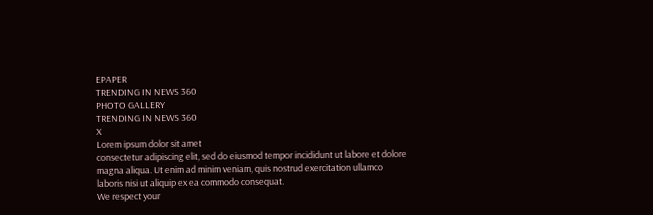EPAPER
TRENDING IN NEWS 360
PHOTO GALLERY
TRENDING IN NEWS 360
X
Lorem ipsum dolor sit amet
consectetur adipiscing elit, sed do eiusmod tempor incididunt ut labore et dolore magna aliqua. Ut enim ad minim veniam, quis nostrud exercitation ullamco laboris nisi ut aliquip ex ea commodo consequat.
We respect your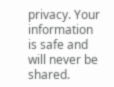privacy. Your information is safe and will never be shared.